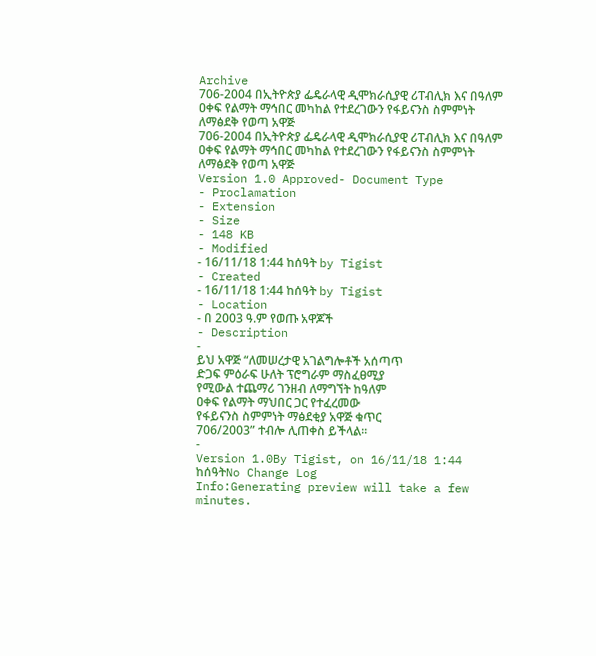Archive
706-2004 በኢትዮጵያ ፌዴራላዊ ዲሞክራሲያዊ ሪፐብሊክ እና በዓለም ዐቀፍ የልማት ማኅበር መካከል የተደረገውን የፋይናንስ ስምምነት ለማፅደቅ የወጣ አዋጅ
706-2004 በኢትዮጵያ ፌዴራላዊ ዲሞክራሲያዊ ሪፐብሊክ እና በዓለም ዐቀፍ የልማት ማኅበር መካከል የተደረገውን የፋይናንስ ስምምነት ለማፅደቅ የወጣ አዋጅ
Version 1.0 Approved- Document Type
- Proclamation
- Extension
- Size
- 148 KB
- Modified
- 16/11/18 1:44 ከሰዓት by Tigist
- Created
- 16/11/18 1:44 ከሰዓት by Tigist
- Location
- በ 2003 ዓ.ም የወጡ አዋጆች
- Description
-
ይህ አዋጅ “ለመሠረታዊ አገልግሎቶች አሰጣጥ
ድጋፍ ምዕራፍ ሁለት ፕሮግራም ማስፈፀሚያ
የሚውል ተጨማሪ ገንዘብ ለማግኘት ከዓለም
ዐቀፍ የልማት ማህበር ጋር የተፈረመው
የፋይናንስ ስምምነት ማፅደቂያ አዋጅ ቁጥር
706/2003” ተብሎ ሊጠቀስ ይችላል፡፡
-
Version 1.0By Tigist, on 16/11/18 1:44 ከሰዓትNo Change Log
Info:Generating preview will take a few minutes.